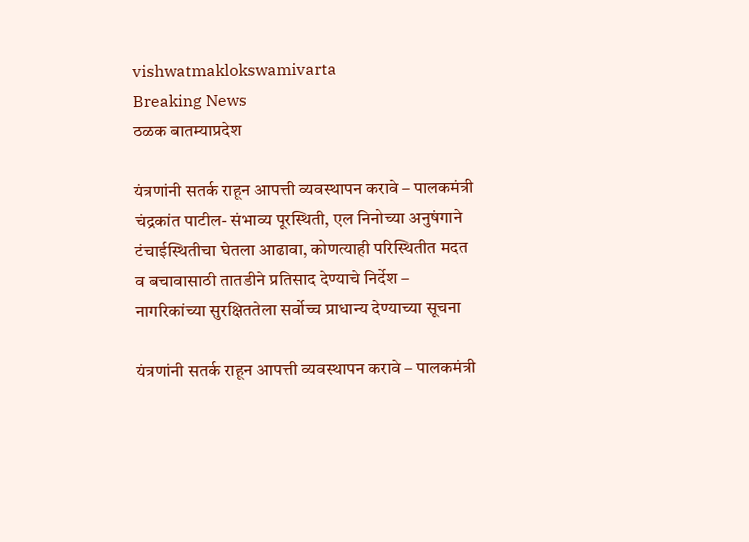vishwatmaklokswamivarta
Breaking News
ठळक बातम्याप्रदेश

यंत्रणांनी सतर्क राहून आपत्ती व्यवस्थापन करावे – पालकमंत्री चंद्रकांत पाटील- संभाव्य पूरस्थिती, एल निनोच्या अनुषंगाने टंचाईस्थितीचा घेतला आढावा, कोणत्याही परिस्थितीत मदत व बचावासाठी तातडीने प्रतिसाद देण्याचे निर्देश – नागरिकांच्या सुरक्षिततेला सर्वोच्च प्राधान्य देण्याच्या सूचना

यंत्रणांनी सतर्क राहून आपत्ती व्यवस्थापन करावे – पालकमंत्री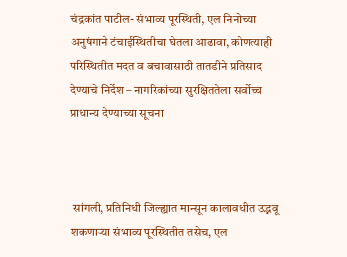चंद्रकांत पाटील- संभाव्य पूरस्थिती, एल निनोच्या अनुषंगाने टंचाईस्थितीचा घेतला आढावा, कोणत्याही परिस्थितीत मदत व बचावासाठी तातडीने प्रतिसाद देण्याचे निर्देश – नागरिकांच्या सुरक्षिततेला सर्वोच्च प्राधान्य देण्याच्या सूचना



 सांगली, प्रतिनिधी जिल्ह्यात मान्सून कालावधीत उद्भवू शकणाऱ्या संभाव्य पूरस्थितीत तसेच, एल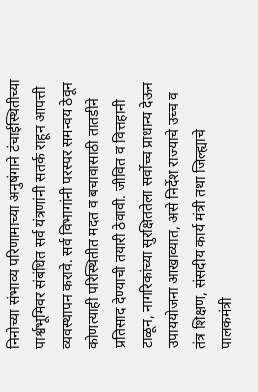निनोच्या संभाव्य परिणामाच्या अनुषंगाने टंचाईस्थितीच्या पार्श्वभूमिवर संबंधित सर्व यंत्रणांनी सतर्क राहून आपत्ती व्यवस्थापन करावे. सर्व विभागांनी परस्पर समन्वय ठेवून कोणत्याही परिस्थितीत मदत व बचावासाठी तातडीने प्रतिसाद देण्याची तयारी ठेवावी. जीवित व वित्तहानी टाळून, नागरिकांच्या सुरक्षिततेला सर्वोच्च प्राधान्य देऊन उपाययोजना आखाव्यात, असे निर्देश राज्याचे उच्च व तंत्र शिक्षण, संसदीय कार्य मंत्री तथा जिल्ह्याचे पालकमंत्री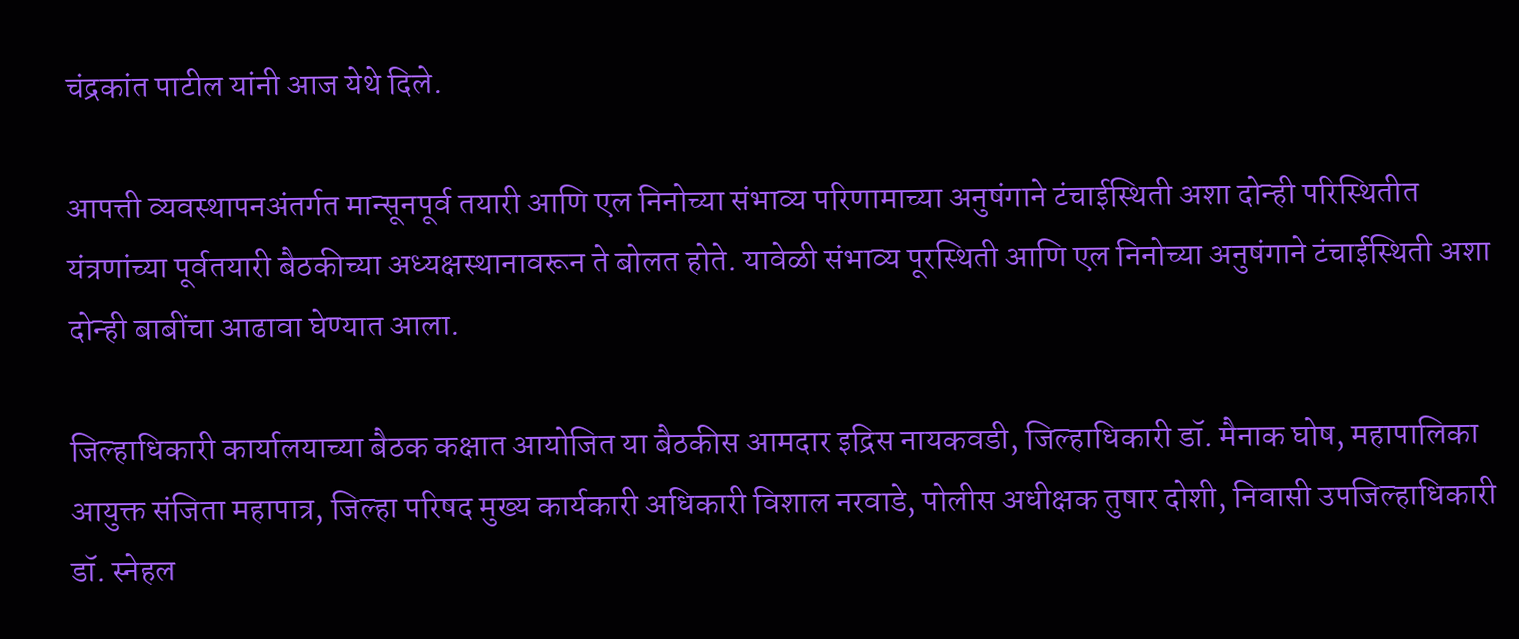चंद्रकांत पाटील यांनी आज येथे दिले.

आपत्ती व्यवस्थापनअंतर्गत मान्सूनपूर्व तयारी आणि एल निनोच्या संभाव्य परिणामाच्या अनुषंगाने टंचाईस्थिती अशा दोन्ही परिस्थितीत यंत्रणांच्या पूर्वतयारी बैठकीच्या अध्यक्षस्थानावरून ते बोलत होते. यावेळी संभाव्य पूरस्थिती आणि एल निनोच्या अनुषंगाने टंचाईस्थिती अशा दोन्ही बाबींचा आढावा घेण्यात आला.

जिल्हाधिकारी कार्यालयाच्या बैठक कक्षात आयोजित या बैठकीस आमदार इद्रिस नायकवडी, जिल्हाधिकारी डॉ. मैनाक घोष, महापालिका आयुक्त संजिता महापात्र, जिल्हा परिषद मुख्य कार्यकारी अधिकारी विशाल नरवाडे, पोलीस अधीक्षक तुषार दोशी, निवासी उपजिल्हाधिकारी डॉ. स्नेहल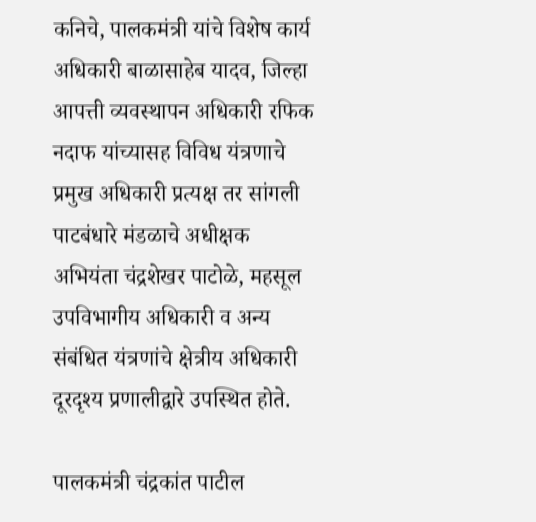कनिचे, पालकमंत्री यांचे विशेष कार्य अधिकारी बाळासाहेब यादव, जिल्हा आपत्ती व्यवस्थापन अधिकारी रफिक नदाफ यांच्यासह विविध यंत्रणाचे प्रमुख अधिकारी प्रत्यक्ष तर सांगली पाटबंधारे मंडळाचे अधीक्षक अभियंता चंद्रशेखर पाटोळे, महसूल उपविभागीय अधिकारी व अन्य संबंधित यंत्रणांचे क्षेत्रीय अधिकारी दूरदृश्य प्रणालीद्वारे उपस्थित होते.

पालकमंत्री चंद्रकांत पाटील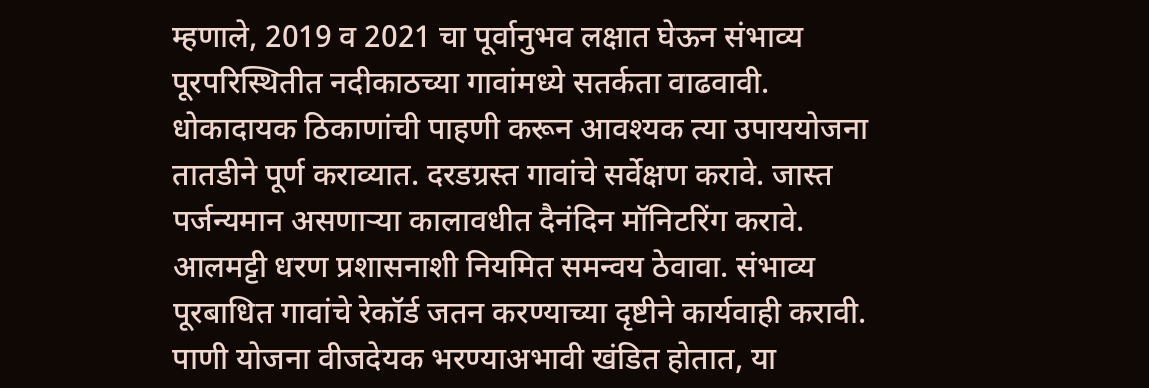म्हणाले, 2019 व 2021 चा पूर्वानुभव लक्षात घेऊन संभाव्य पूरपरिस्थितीत नदीकाठच्या गावांमध्ये सतर्कता वाढवावी. धोकादायक ठिकाणांची पाहणी करून आवश्यक त्या उपाययोजना तातडीने पूर्ण कराव्यात. दरडग्रस्त गावांचे सर्वेक्षण करावे. जास्त पर्जन्यमान असणाऱ्या कालावधीत दैनंदिन मॉनिटरिंग करावे. आलमट्टी धरण प्रशासनाशी नियमित समन्वय ठेवावा. संभाव्य पूरबाधित गावांचे रेकॉर्ड जतन करण्याच्या दृष्टीने कार्यवाही करावी. पाणी योजना वीजदेयक भरण्याअभावी खंडित होतात, या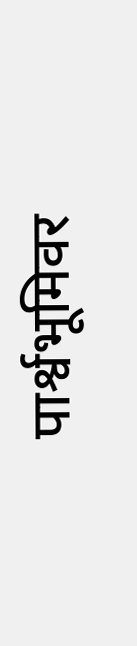पार्श्वभूमिवर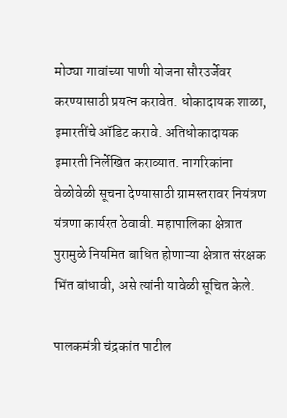मोठ्या गावांच्या पाणी योजना सौरउर्जेवर करण्यासाठी प्रयत्न करावेत. धोकादायक शाळा, इमारतींचे ऑडिट करावे. अतिधोकादायक इमारती निर्लेखित कराव्यात. नागरिकांना वेळोवेळी सूचना देण्यासाठी ग्रामस्तरावर नियंत्रण यंत्रणा कार्यरत ठेवावी. महापालिका क्षेत्रात पुरामुळे नियमित बाधित होणाऱ्या क्षेत्रात संरक्षक भिंत बांधावी, असे त्यांनी यावेळी सूचित केले.

पालकमंत्री चंद्रकांत पाटील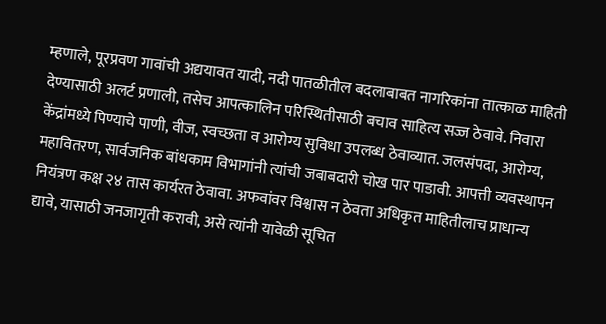म्हणाले, पूरप्रवण गावांची अद्ययावत यादी, नदी पातळीतील बदलाबाबत नागरिकांना तात्काळ माहिती देण्यासाठी अलर्ट प्रणाली, तसेच आपत्कालिन परिस्थितीसाठी बचाव साहित्य सज्ज ठेवावे. निवारा केंद्रांमध्ये पिण्याचे पाणी, वीज, स्वच्छता व आरोग्य सुविधा उपलब्ध ठेवाव्यात. जलसंपदा, आरोग्य, महावितरण, सार्वजनिक बांधकाम विभागांनी त्यांची जबाबदारी चोख पार पाडावी. आपत्ती व्यवस्थापन नियंत्रण कक्ष २४ तास कार्यरत ठेवावा. अफवांवर विश्वास न ठेवता अधिकृत माहितीलाच प्राधान्य द्यावे, यासाठी जनजागृती करावी, असे त्यांनी यावेळी सूचित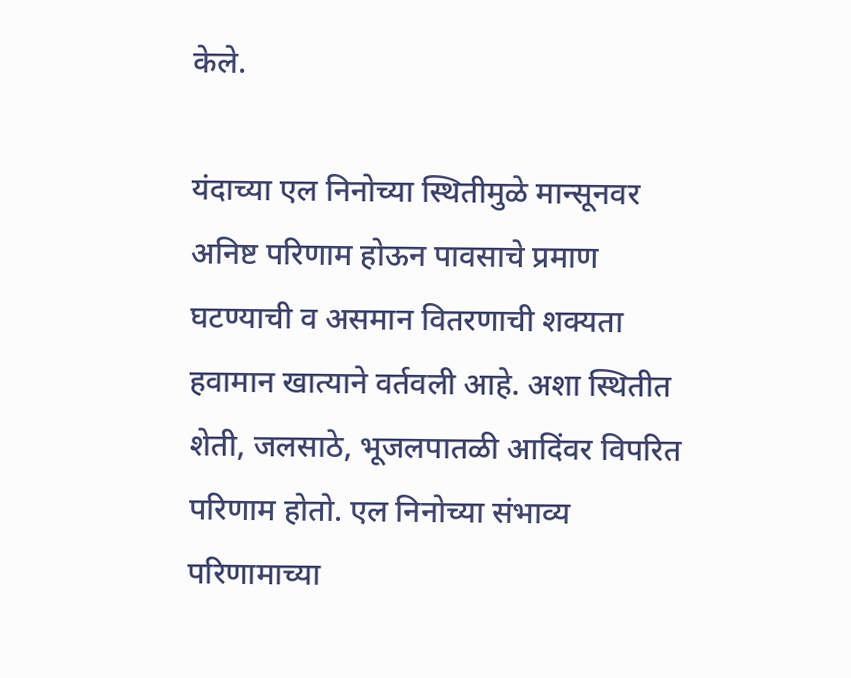केले.

यंदाच्या एल निनोच्या स्थितीमुळे मान्सूनवर अनिष्ट परिणाम होऊन पावसाचे प्रमाण घटण्याची व असमान वितरणाची शक्यता हवामान खात्याने वर्तवली आहे. अशा स्थितीत शेती, जलसाठे, भूजलपातळी आदिंवर विपरित परिणाम होतो. एल निनोच्या संभाव्य परिणामाच्या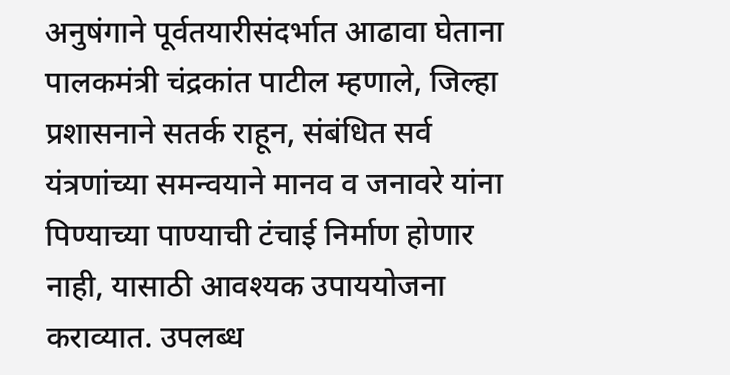अनुषंगाने पूर्वतयारीसंदर्भात आढावा घेताना पालकमंत्री चंद्रकांत पाटील म्हणाले, जिल्हा प्रशासनाने सतर्क राहून, संबंधित सर्व यंत्रणांच्या समन्वयाने मानव व जनावरे यांना पिण्याच्या पाण्याची टंचाई निर्माण होणार नाही, यासाठी आवश्यक उपाययोजना कराव्यात. उपलब्ध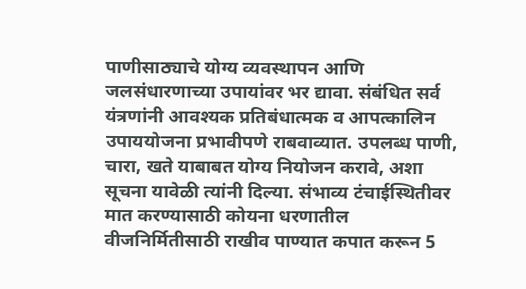पाणीसाठ्याचे योग्य व्यवस्थापन आणि जलसंधारणाच्या उपायांवर भर द्यावा. संबंधित सर्व यंत्रणांनी आवश्यक प्रतिबंधात्मक व आपत्कालिन उपाययोजना प्रभावीपणे राबवाव्यात. उपलब्ध पाणी, चारा, खते याबाबत योग्य नियोजन करावे, अशा सूचना यावेळी त्यांनी दिल्या. संभाव्य टंचाईस्थितीवर मात करण्यासाठी कोयना धरणातील वीजनिर्मितीसाठी राखीव पाण्यात कपात करून 5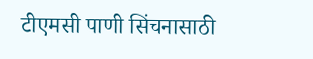टीएमसी पाणी सिंचनासाठी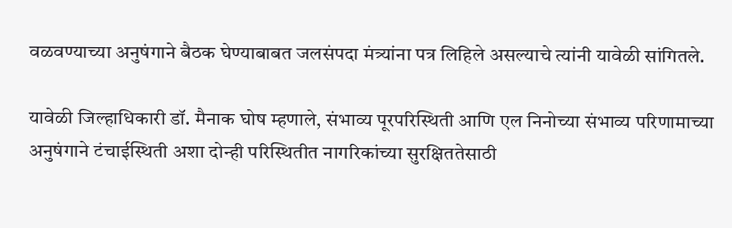वळवण्याच्या अनुषंगाने बैठक घेण्याबाबत जलसंपदा मंत्र्यांना पत्र लिहिले असल्याचे त्यांनी यावेळी सांगितले.

यावेळी जिल्हाधिकारी डॉ. मैनाक घोष म्हणाले, संभाव्य पूरपरिस्थिती आणि एल निनोच्या संभाव्य परिणामाच्या अनुषंगाने टंचाईस्थिती अशा दोन्ही परिस्थितीत नागरिकांच्या सुरक्षिततेसाठी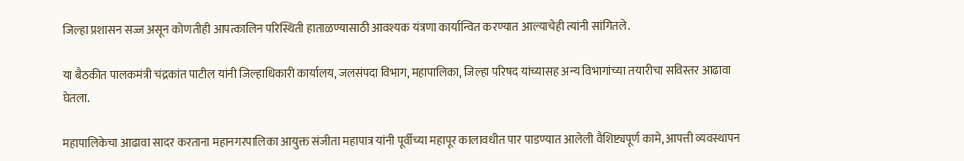जिल्हा प्रशासन सज्ज असून कोणतीही आपत्कालिन परिस्थिती हाताळण्यासाठी आवश्यक यंत्रणा कार्यान्वित करण्यात आल्याचेही त्यांनी सांगितले.

या बैठकीत पालकमंत्री चंद्रकांत पाटील यांनी जिल्हाधिकारी कार्यालय, जलसंपदा विभाग, महापालिका, जिल्हा परिषद यांच्यासह अन्य विभागांच्या तयारीचा सविस्तर आढावा घेतला.

महापालिकेचा आढावा सादर करताना महानगरपालिका आयुक्त संजीता महापात्र यांनी पूर्वीच्या महापूर कालावधीत पार पाडण्यात आलेली वैशिष्ट्यपूर्ण कामे, आपत्ती व्यवस्थापन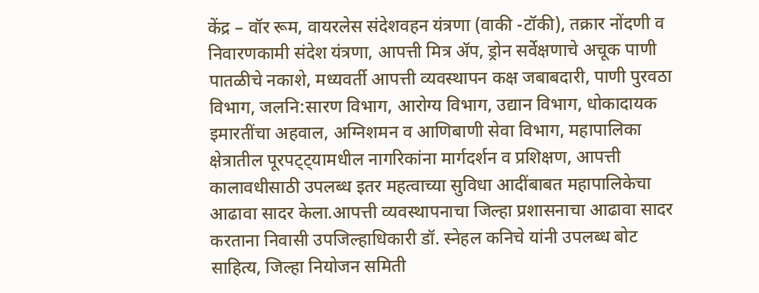केंद्र – वॉर रूम, वायरलेस संदेशवहन यंत्रणा (वाकी -टॉकी), तक्रार नोंदणी व निवारणकामी संदेश यंत्रणा, आपत्ती मित्र ॲप, ड्रोन सर्वेक्षणाचे अचूक पाणी पातळीचे नकाशे, मध्यवर्ती आपत्ती व्यवस्थापन कक्ष जबाबदारी, पाणी पुरवठा विभाग, जलनि:सारण विभाग, आरोग्य विभाग, उद्यान विभाग, धोकादायक इमारतींचा अहवाल, अग्निशमन व आणिबाणी सेवा विभाग, महापालिका क्षेत्रातील पूरपट्ट्यामधील नागरिकांना मार्गदर्शन व प्रशिक्षण, आपत्ती कालावधीसाठी उपलब्ध इतर महत्वाच्या सुविधा आदींबाबत महापालिकेचा आढावा सादर केला.आपत्ती व्यवस्थापनाचा जिल्हा प्रशासनाचा आढावा सादर करताना निवासी उपजिल्हाधिकारी डॉ. स्नेहल कनिचे यांनी उपलब्ध बोट साहित्य, जिल्हा नियोजन समिती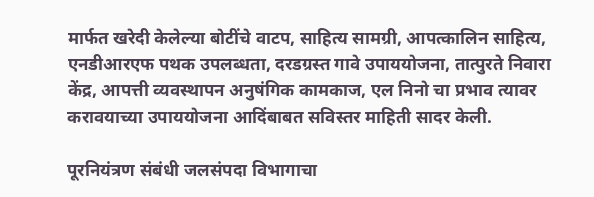मार्फत खरेदी केलेल्या बोटींचे वाटप, साहित्य सामग्री, आपत्कालिन साहित्य, एनडीआरएफ पथक उपलब्धता, दरडग्रस्त गावे उपाययोजना, तात्पुरते निवारा केंद्र, आपत्ती व्यवस्थापन अनुषंगिक कामकाज, एल निनो चा प्रभाव त्यावर करावयाच्या उपाययोजना आदिंबाबत सविस्तर माहिती सादर केली.

पूरनियंत्रण संबंधी जलसंपदा विभागाचा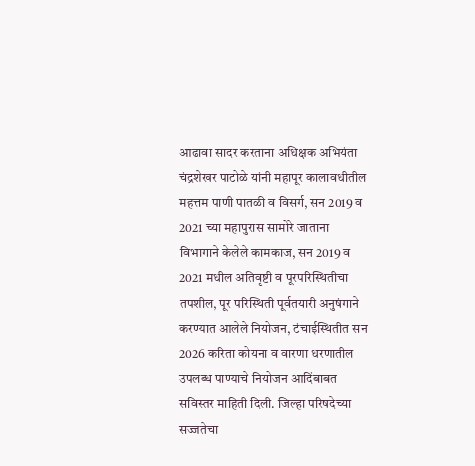आढावा सादर करताना अधिक्षक अभियंता चंद्रशेखर पाटोळे यांनी महापूर कालावधीतील महत्तम पाणी पातळी व विसर्ग, सन 2019 व 2021 च्या महापुरास सामोरे जाताना विभागाने केलेले कामकाज, सन 2019 व 2021 मधील अतिवृष्टी व पूरपरिस्थितीचा तपशील, पूर परिस्थिती पूर्वतयारी अनुषंगाने करण्यात आलेले नियोजन, टंचाईस्थितीत सन 2026 करिता कोयना व वारणा धरणातील उपलब्ध पाण्याचे नियोजन आदिंबाबत सविस्तर माहिती दिली. जिल्हा परिषदेच्या सज्जतेचा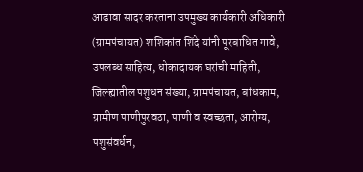आढावा सादर करताना उपमुख्य कार्यकारी अधिकारी (ग्रामपंचायत) शशिकांत शिंदे यांनी पूरबाधित गावे, उपलब्ध साहित्य, धोकादायक घरांची माहिती, जिल्ह्यातील पशुधन संख्या, ग्रामपंचायत, बांधकाम, ग्रामीण पाणीपुरवठा, पाणी व स्वच्छता, आरोग्य, पशुसंवर्धन,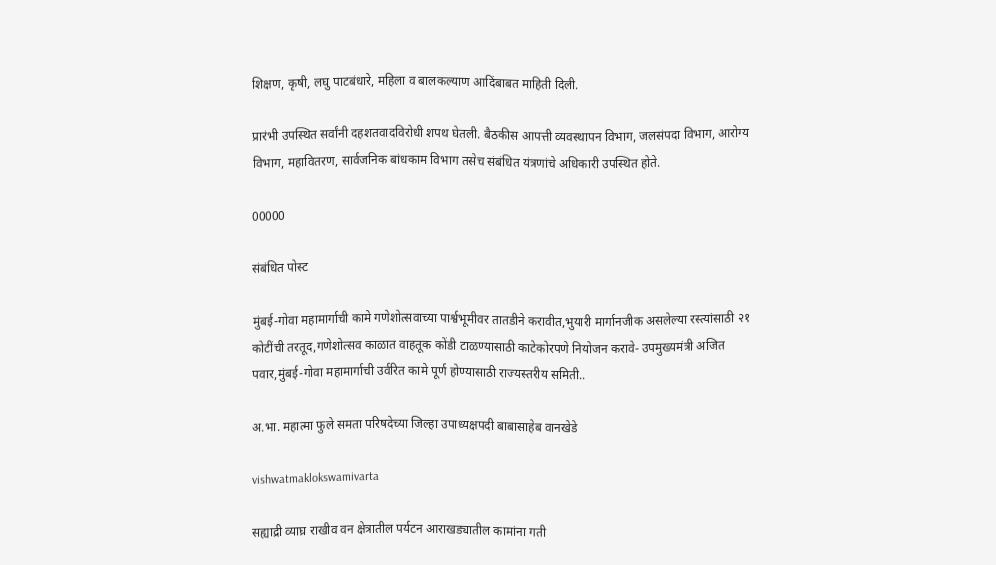शिक्षण, कृषी, लघु पाटबंधारे, महिला व बालकल्याण आदिंबाबत माहिती दिली.

प्रारंभी उपस्थित सर्वांनी दहशतवादविरोधी शपथ घेतली. बैठकीस आपत्ती व्यवस्थापन विभाग, जलसंपदा विभाग, आरोग्य विभाग, महावितरण, सार्वजनिक बांधकाम विभाग तसेच संबंधित यंत्रणांचे अधिकारी उपस्थित होते.

00000

संबंधित पोस्ट

मुंबई-गोवा महामार्गाची कामे गणेशोत्सवाच्या पार्श्वभूमीवर तातडीने करावीत,भुयारी मार्गानजीक असलेल्या रस्त्यांसाठी २१ कोटींची तरतूद,गणेशोत्सव काळात वाहतूक कोंडी टाळण्यासाठी काटेकोरपणे नियोजन करावे- उपमुख्यमंत्री अजित पवार,मुंबई-गोवा महामार्गाची उर्वरित कामे पूर्ण होण्यासाठी राज्यस्तरीय समिती..

अ.भा. महात्मा फुले समता परिषदेच्या जिल्हा उपाध्यक्षपदी बाबासाहेब वानखेडे

vishwatmaklokswamivarta

सह्याद्री व्याघ्र राखीव वन क्षेत्रातील पर्यटन आराखड्यातील कामांना गती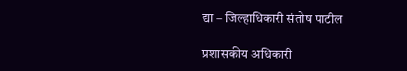द्या – जिल्हाधिकारी संतोष पाटील

प्रशासकीय अधिकारी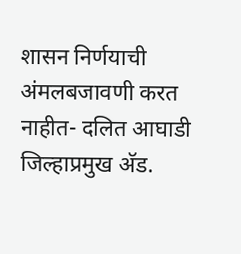शासन निर्णयाची अंमलबजावणी करत नाहीत- दलित आघाडी जिल्हाप्रमुख अ‍ॅड.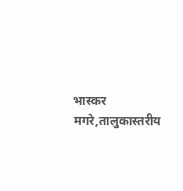भास्कर मगरे,तालुकास्तरीय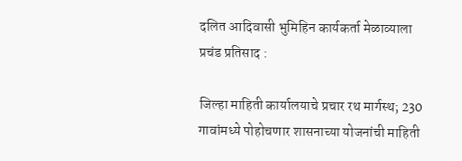दलित आदिवासी भुमिहिन कार्यकर्ता मेळाव्याला प्रचंड प्रतिसाद :

जिल्हा माहिती कार्यालयाचे प्रचार रथ मार्गस्थ; 230 गावांमध्ये पोहोचणार शासनाच्या योजनांची माहिती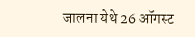जालना येथे 26 ऑगस्ट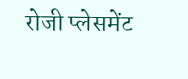रोजी प्लेसमेंट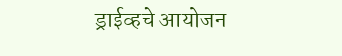ड्राईव्हचे आयोजन